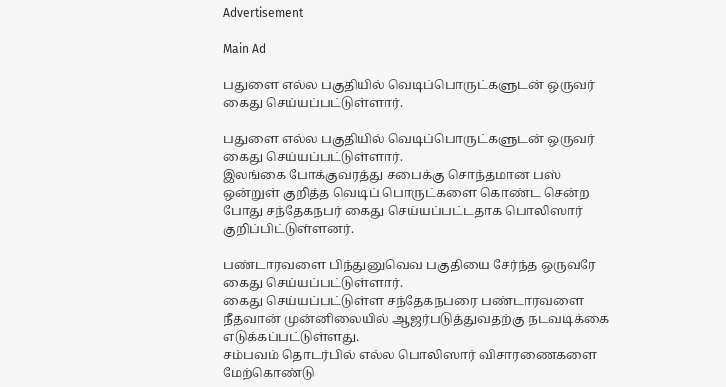Advertisement

Main Ad

பதுளை எல்ல பகுதியில் வெடிப்பொருட்களுடன் ஒருவர் கைது செய்யப்பட்டுள்ளார்.

பதுளை எல்ல பகுதியில் வெடிப்பொருட்களுடன் ஒருவர் கைது செய்யப்பட்டுள்ளார்.
இலங்கை போக்குவரத்து சபைக்கு சொந்தமான பஸ் ஒன்றுள் குறித்த வெடிப் பொருட்களை கொண்ட சென்ற போது சந்தேகநபர் கைது செய்யப்பட்டதாக பொலிஸார் குறிப்பிட்டுள்ளனர்.

பண்டாரவளை பிந்துனுவெவ பகுதியை சேர்ந்த ஒருவரே கைது செய்யப்பட்டுள்ளார்.
கைது செய்யப்பட்டுள்ள சந்தேகநபரை பண்டாரவளை நீதவான் முன்னிலையில் ஆஜர்படுத்துவதற்கு நடவடிக்கை எடுக்கப்பட்டுள்ளது.
சம்பவம் தொடர்பில் எல்ல பொலிஸார் விசாரணைகளை மேற்கொண்டு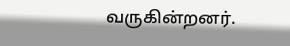வருகின்றனர்.